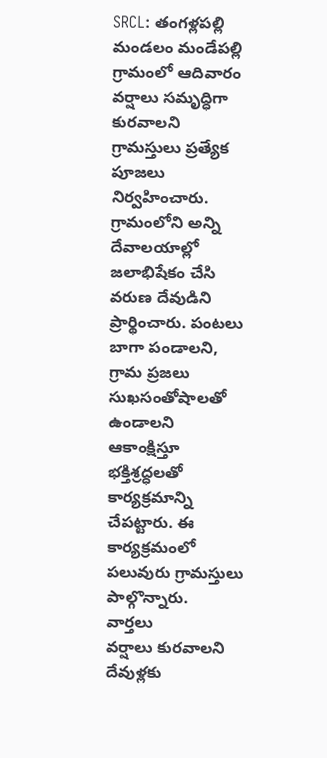SRCL: తంగళ్లపల్లి మండలం మండేపల్లి గ్రామంలో ఆదివారం వర్షాలు సమృద్ధిగా కురవాలని గ్రామస్తులు ప్రత్యేక పూజలు నిర్వహించారు. గ్రామంలోని అన్ని దేవాలయాల్లో జలాభిషేకం చేసి వరుణ దేవుడిని ప్రార్థించారు. పంటలు బాగా పండాలని, గ్రామ ప్రజలు సుఖసంతోషాలతో ఉండాలని ఆకాంక్షిస్తూ భక్తిశ్రద్ధలతో కార్యక్రమాన్ని చేపట్టారు. ఈ కార్యక్రమంలో పలువురు గ్రామస్తులు పాల్గొన్నారు.
వార్తలు
వర్షాలు కురవాలని దేవుళ్లకు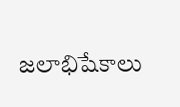జలాభిషేకాలు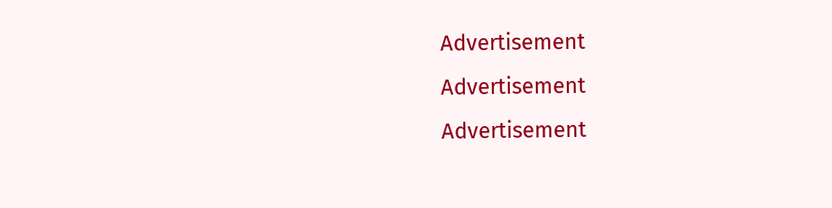Advertisement
Advertisement
Advertisement